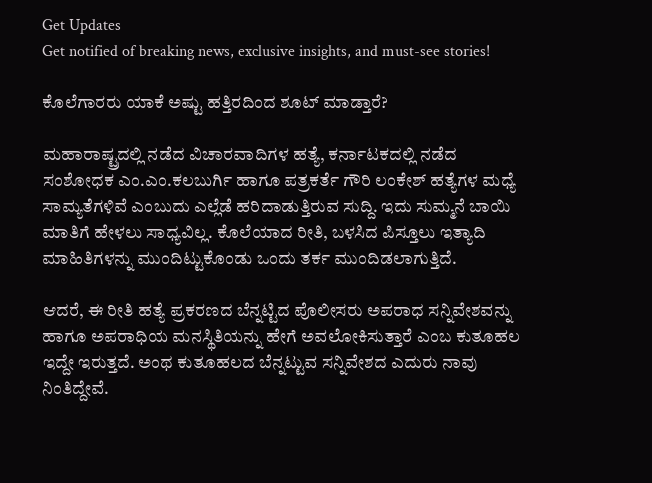Get Updates
Get notified of breaking news, exclusive insights, and must-see stories!

ಕೊಲೆಗಾರರು ಯಾಕೆ ಅಷ್ಟು ಹತ್ತಿರದಿಂದ ಶೂಟ್ ಮಾಡ್ತಾರೆ?

ಮಹಾರಾಷ್ಟ್ರದಲ್ಲಿ ನಡೆದ ವಿಚಾರವಾದಿಗಳ ಹತ್ಯೆ, ಕರ್ನಾಟಕದಲ್ಲಿ ನಡೆದ ಸಂಶೋಧಕ ಎಂ.ಎಂ.ಕಲಬುರ್ಗಿ ಹಾಗೂ ಪತ್ರಕರ್ತೆ ಗೌರಿ ಲಂಕೇಶ್ ಹತ್ಯೆಗಳ ಮಧ್ಯೆ ಸಾಮ್ಯತೆಗಳಿವೆ ಎಂಬುದು ಎಲ್ಲೆಡೆ ಹರಿದಾಡುತ್ತಿರುವ ಸುದ್ದಿ. ಇದು ಸುಮ್ಮನೆ ಬಾಯಿ ಮಾತಿಗೆ ಹೇಳಲು ಸಾಧ್ಯವಿಲ್ಲ. ಕೊಲೆಯಾದ ರೀತಿ, ಬಳಸಿದ ಪಿಸ್ತೂಲು ಇತ್ಯಾದಿ ಮಾಹಿತಿಗಳನ್ನು ಮುಂದಿಟ್ಟುಕೊಂಡು ಒಂದು ತರ್ಕ ಮುಂದಿಡಲಾಗುತ್ತಿದೆ.

ಆದರೆ, ಈ ರೀತಿ ಹತ್ಯೆ ಪ್ರಕರಣದ ಬೆನ್ನಟ್ಟಿದ ಪೊಲೀಸರು ಅಪರಾಧ ಸನ್ನಿವೇಶವನ್ನು ಹಾಗೂ ಅಪರಾಧಿಯ ಮನಸ್ಥಿತಿಯನ್ನು ಹೇಗೆ ಅವಲೋಕಿಸುತ್ತಾರೆ ಎಂಬ ಕುತೂಹಲ ಇದ್ದೇ ಇರುತ್ತದೆ. ಅಂಥ ಕುತೂಹಲದ ಬೆನ್ನಟ್ಟುವ ಸನ್ನಿವೇಶದ ಎದುರು ನಾವು ನಿಂತಿದ್ದೇವೆ.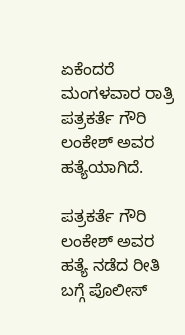ಏಕೆಂದರೆ ಮಂಗಳವಾರ ರಾತ್ರಿ ಪತ್ರಕರ್ತೆ ಗೌರಿ ಲಂಕೇಶ್ ಅವರ ಹತ್ಯೆಯಾಗಿದೆ.

ಪತ್ರಕರ್ತೆ ಗೌರಿ ಲಂಕೇಶ್ ಅವರ ಹತ್ಯೆ ನಡೆದ ರೀತಿ ಬಗ್ಗೆ ಪೊಲೀಸ್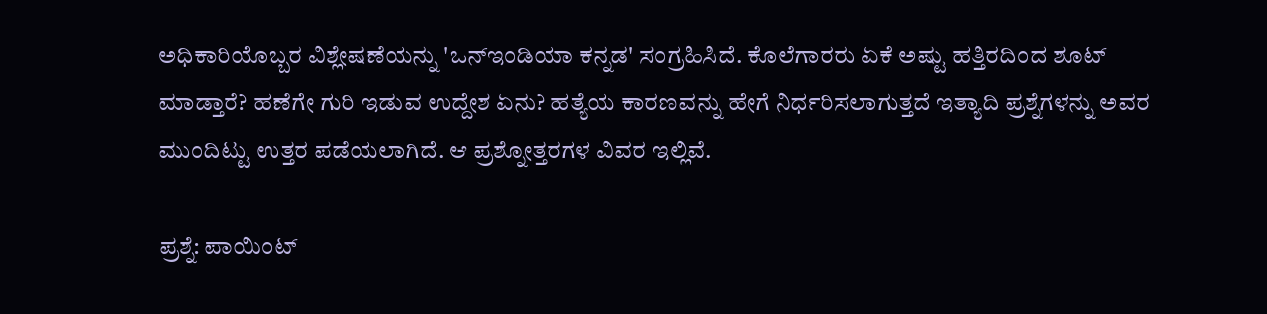ಅಧಿಕಾರಿಯೊಬ್ಬರ ವಿಶ್ಲೇಷಣೆಯನ್ನು 'ಒನ್ಇಂಡಿಯಾ ಕನ್ನಡ' ಸಂಗ್ರಹಿಸಿದೆ. ಕೊಲೆಗಾರರು ಏಕೆ ಅಷ್ಟು ಹತ್ತಿರದಿಂದ ಶೂಟ್ ಮಾಡ್ತಾರೆ? ಹಣೆಗೇ ಗುರಿ ಇಡುವ ಉದ್ದೇಶ ಏನು? ಹತ್ಯೆಯ ಕಾರಣವನ್ನು ಹೇಗೆ ನಿರ್ಧರಿಸಲಾಗುತ್ತದೆ ಇತ್ಯಾದಿ ಪ್ರಶ್ನೆಗಳನ್ನು ಅವರ ಮುಂದಿಟ್ಟು ಉತ್ತರ ಪಡೆಯಲಾಗಿದೆ. ಆ ಪ್ರಶ್ನೋತ್ತರಗಳ ವಿವರ ಇಲ್ಲಿವೆ.

ಪ್ರಶ್ನೆ: ಪಾಯಿಂಟ್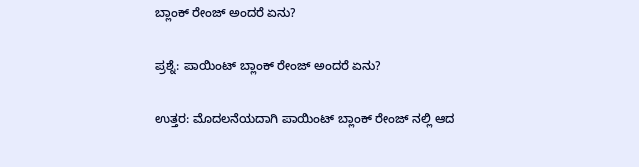ಬ್ಲಾಂಕ್ ರೇಂಜ್ ಅಂದರೆ ಏನು?

ಪ್ರಶ್ನೆ: ಪಾಯಿಂಟ್ ಬ್ಲಾಂಕ್ ರೇಂಜ್ ಅಂದರೆ ಏನು?

ಉತ್ತರ: ಮೊದಲನೆಯದಾಗಿ ಪಾಯಿಂಟ್ ಬ್ಲಾಂಕ್ ರೇಂಜ್ ನಲ್ಲಿ ಆದ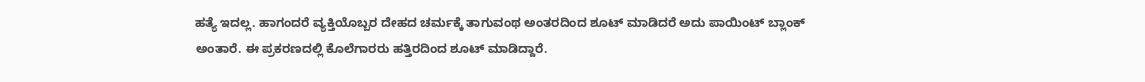ಹತ್ಯೆ ಇದಲ್ಲ. ಹಾಗಂದರೆ ವ್ಯಕ್ತಿಯೊಬ್ಬರ ದೇಹದ ಚರ್ಮಕ್ಕೆ ತಾಗುವಂಥ ಅಂತರದಿಂದ ಶೂಟ್ ಮಾಡಿದರೆ ಅದು ಪಾಯಿಂಟ್ ಬ್ಲಾಂಕ್ ಅಂತಾರೆ. ಈ ಪ್ರಕರಣದಲ್ಲಿ ಕೊಲೆಗಾರರು ಹತ್ತಿರದಿಂದ ಶೂಟ್ ಮಾಡಿದ್ದಾರೆ.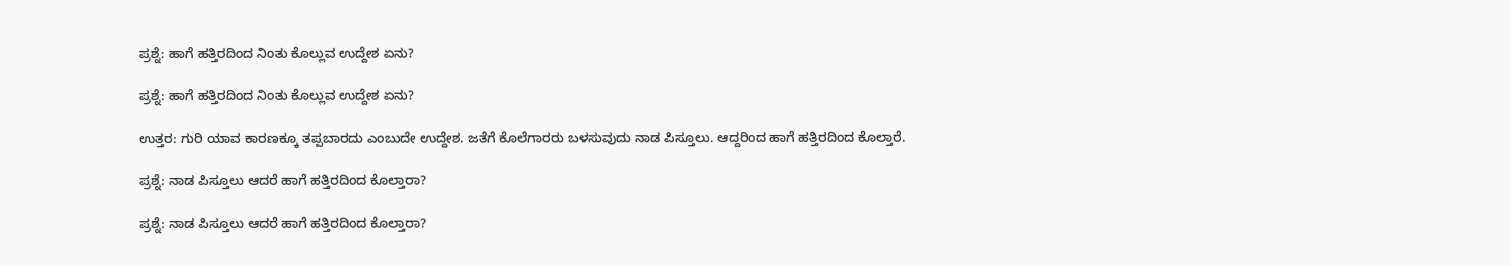ಪ್ರಶ್ನೆ: ಹಾಗೆ ಹತ್ತಿರದಿಂದ ನಿಂತು ಕೊಲ್ಲುವ ಉದ್ದೇಶ ಏನು?

ಪ್ರಶ್ನೆ: ಹಾಗೆ ಹತ್ತಿರದಿಂದ ನಿಂತು ಕೊಲ್ಲುವ ಉದ್ದೇಶ ಏನು?

ಉತ್ತರ: ಗುರಿ ಯಾವ ಕಾರಣಕ್ಕೂ ತಪ್ಪಬಾರದು ಎಂಬುದೇ ಉದ್ದೇಶ. ಜತೆಗೆ ಕೊಲೆಗಾರರು ಬಳಸುವುದು ನಾಡ ಪಿಸ್ತೂಲು. ಆದ್ದರಿಂದ ಹಾಗೆ ಹತ್ತಿರದಿಂದ ಕೊಲ್ತಾರೆ.

ಪ್ರಶ್ನೆ: ನಾಡ ಪಿಸ್ತೂಲು ಆದರೆ ಹಾಗೆ ಹತ್ತಿರದಿಂದ ಕೊಲ್ತಾರಾ?

ಪ್ರಶ್ನೆ: ನಾಡ ಪಿಸ್ತೂಲು ಆದರೆ ಹಾಗೆ ಹತ್ತಿರದಿಂದ ಕೊಲ್ತಾರಾ?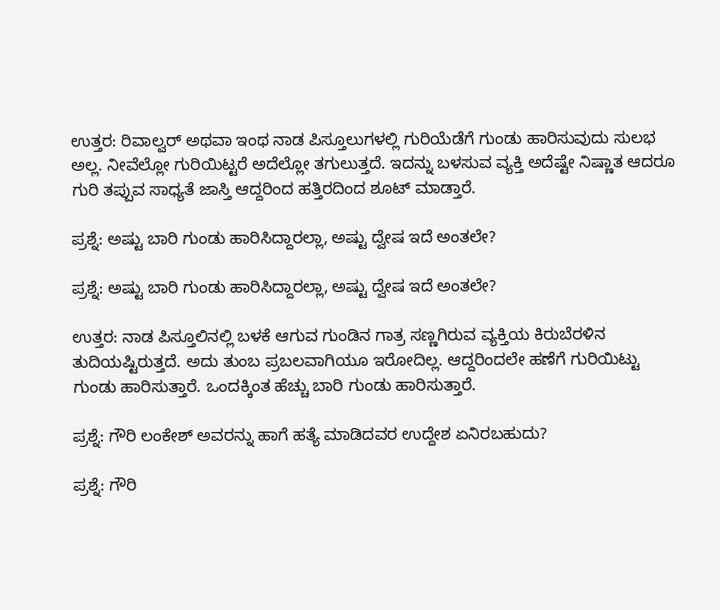ಉತ್ತರ: ರಿವಾಲ್ವರ್ ಅಥವಾ ಇಂಥ ನಾಡ ಪಿಸ್ತೂಲುಗಳಲ್ಲಿ ಗುರಿಯೆಡೆಗೆ ಗುಂಡು ಹಾರಿಸುವುದು ಸುಲಭ ಅಲ್ಲ. ನೀವೆಲ್ಲೋ ಗುರಿಯಿಟ್ಟರೆ ಅದೆಲ್ಲೋ ತಗುಲುತ್ತದೆ. ಇದನ್ನು ಬಳಸುವ ವ್ಯಕ್ತಿ ಅದೆಷ್ಟೇ ನಿಷ್ಣಾತ ಆದರೂ ಗುರಿ ತಪ್ಪುವ ಸಾಧ್ಯತೆ ಜಾಸ್ತಿ ಆದ್ದರಿಂದ ಹತ್ತಿರದಿಂದ ಶೂಟ್ ಮಾಡ್ತಾರೆ.

ಪ್ರಶ್ನೆ: ಅಷ್ಟು ಬಾರಿ ಗುಂಡು ಹಾರಿಸಿದ್ದಾರಲ್ಲಾ, ಅಷ್ಟು ದ್ವೇಷ ಇದೆ ಅಂತಲೇ?

ಪ್ರಶ್ನೆ: ಅಷ್ಟು ಬಾರಿ ಗುಂಡು ಹಾರಿಸಿದ್ದಾರಲ್ಲಾ, ಅಷ್ಟು ದ್ವೇಷ ಇದೆ ಅಂತಲೇ?

ಉತ್ತರ: ನಾಡ ಪಿಸ್ತೂಲಿನಲ್ಲಿ ಬಳಕೆ ಆಗುವ ಗುಂಡಿನ ಗಾತ್ರ ಸಣ್ಣಗಿರುವ ವ್ಯಕ್ತಿಯ ಕಿರುಬೆರಳಿನ ತುದಿಯಷ್ಟಿರುತ್ತದೆ. ಅದು ತುಂಬ ಪ್ರಬಲವಾಗಿಯೂ ಇರೋದಿಲ್ಲ. ಆದ್ದರಿಂದಲೇ ಹಣೆಗೆ ಗುರಿಯಿಟ್ಟು ಗುಂಡು ಹಾರಿಸುತ್ತಾರೆ. ಒಂದಕ್ಕಿಂತ ಹೆಚ್ಚು ಬಾರಿ ಗುಂಡು ಹಾರಿಸುತ್ತಾರೆ.

ಪ್ರಶ್ನೆ: ಗೌರಿ ಲಂಕೇಶ್ ಅವರನ್ನು ಹಾಗೆ ಹತ್ಯೆ ಮಾಡಿದವರ ಉದ್ದೇಶ ಏನಿರಬಹುದು?

ಪ್ರಶ್ನೆ: ಗೌರಿ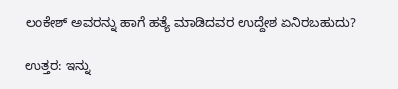ಲಂಕೇಶ್ ಅವರನ್ನು ಹಾಗೆ ಹತ್ಯೆ ಮಾಡಿದವರ ಉದ್ದೇಶ ಏನಿರಬಹುದು?

ಉತ್ತರ: ಇನ್ನು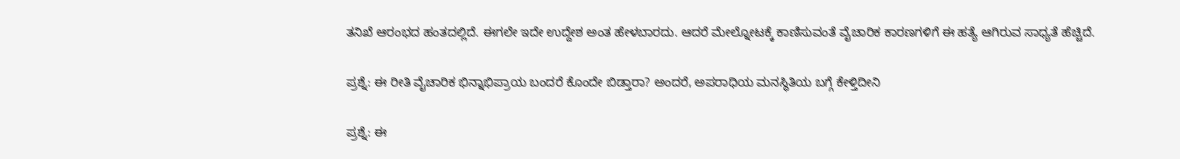ತನಿಖೆ ಆರಂಭದ ಹಂತದಲ್ಲಿದೆ. ಈಗಲೇ ಇದೇ ಉದ್ದೇಶ ಅಂತ ಹೇಳಬಾರದು. ಆದರೆ ಮೇಲ್ನೋಟಕ್ಕೆ ಕಾಣಿಸುವಂತೆ ವೈಚಾರಿಕ ಕಾರಣಗಳಿಗೆ ಈ ಹತ್ಯೆ ಆಗಿರುವ ಸಾಧ್ಯತೆ ಹೆಚ್ಚಿದೆ.

ಪ್ರಶ್ನೆ: ಈ ರೀತಿ ವೈಚಾರಿಕ ಭಿನ್ನಾಭಿಪ್ರಾಯ ಬಂದರೆ ಕೊಂದೇ ಬಿಡ್ತಾರಾ? ಅಂದರೆ, ಅಪರಾಧಿಯ ಮನಸ್ಥಿತಿಯ ಬಗ್ಗೆ ಕೇಳ್ತಿದೀನಿ

ಪ್ರಶ್ನೆ: ಈ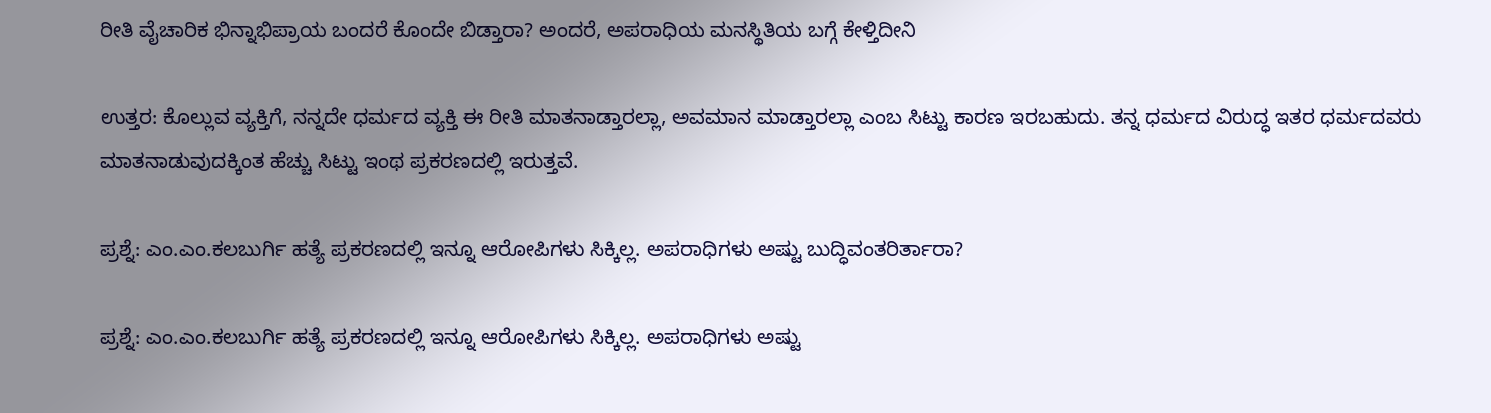ರೀತಿ ವೈಚಾರಿಕ ಭಿನ್ನಾಭಿಪ್ರಾಯ ಬಂದರೆ ಕೊಂದೇ ಬಿಡ್ತಾರಾ? ಅಂದರೆ, ಅಪರಾಧಿಯ ಮನಸ್ಥಿತಿಯ ಬಗ್ಗೆ ಕೇಳ್ತಿದೀನಿ

ಉತ್ತರ: ಕೊಲ್ಲುವ ವ್ಯಕ್ತಿಗೆ, ನನ್ನದೇ ಧರ್ಮದ ವ್ಯಕ್ತಿ ಈ ರೀತಿ ಮಾತನಾಡ್ತಾರಲ್ಲಾ, ಅವಮಾನ ಮಾಡ್ತಾರಲ್ಲಾ ಎಂಬ ಸಿಟ್ಟು ಕಾರಣ ಇರಬಹುದು. ತನ್ನ ಧರ್ಮದ ವಿರುದ್ಧ ಇತರ ಧರ್ಮದವರು ಮಾತನಾಡುವುದಕ್ಕಿಂತ ಹೆಚ್ಚು ಸಿಟ್ಟು ಇಂಥ ಪ್ರಕರಣದಲ್ಲಿ ಇರುತ್ತವೆ.

ಪ್ರಶ್ನೆ: ಎಂ.ಎಂ.ಕಲಬುರ್ಗಿ ಹತ್ಯೆ ಪ್ರಕರಣದಲ್ಲಿ ಇನ್ನೂ ಆರೋಪಿಗಳು ಸಿಕ್ಕಿಲ್ಲ. ಅಪರಾಧಿಗಳು ಅಷ್ಟು ಬುದ್ಧಿವಂತರಿರ್ತಾರಾ?

ಪ್ರಶ್ನೆ: ಎಂ.ಎಂ.ಕಲಬುರ್ಗಿ ಹತ್ಯೆ ಪ್ರಕರಣದಲ್ಲಿ ಇನ್ನೂ ಆರೋಪಿಗಳು ಸಿಕ್ಕಿಲ್ಲ. ಅಪರಾಧಿಗಳು ಅಷ್ಟು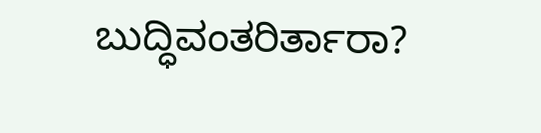ಬುದ್ಧಿವಂತರಿರ್ತಾರಾ?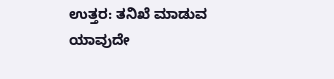ಉತ್ತರ: ತನಿಖೆ ಮಾಡುವ ಯಾವುದೇ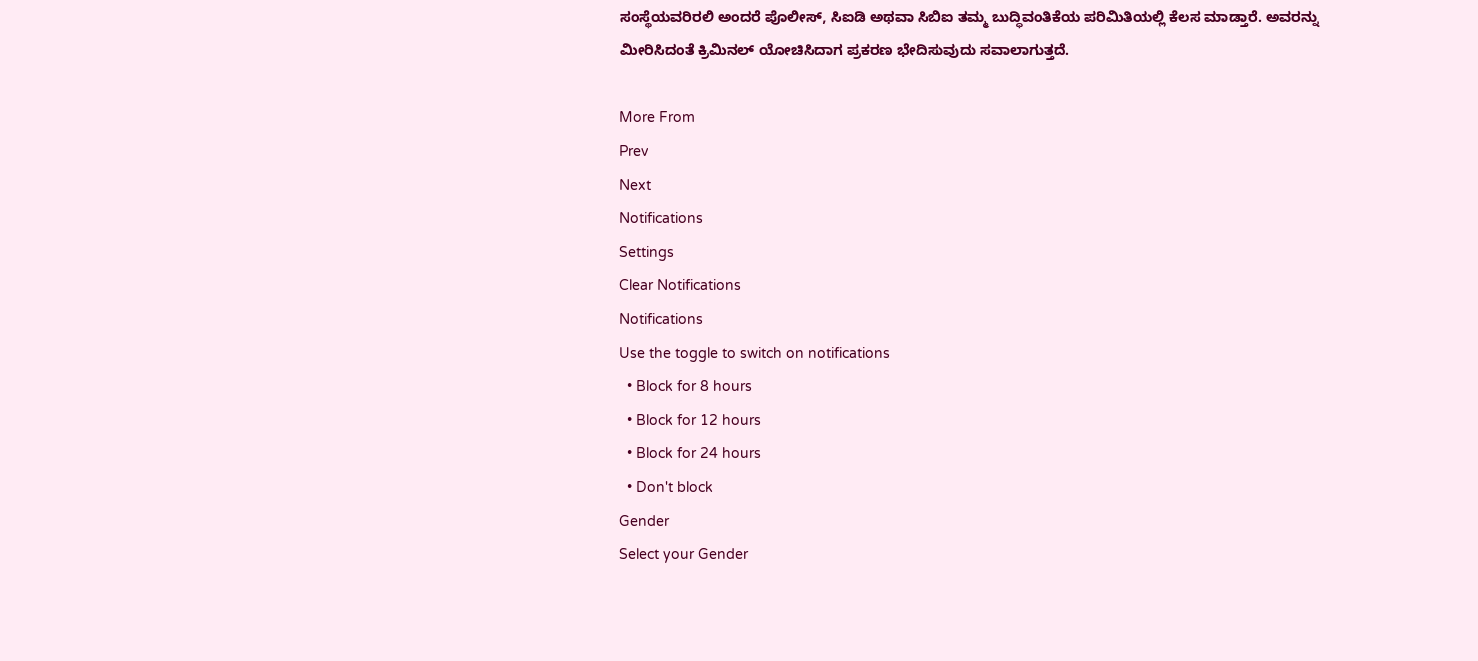ಸಂಸ್ಥೆಯವರಿರಲಿ ಅಂದರೆ ಪೊಲೀಸ್, ಸಿಐಡಿ ಅಥವಾ ಸಿಬಿಐ ತಮ್ಮ ಬುದ್ಧಿವಂತಿಕೆಯ ಪರಿಮಿತಿಯಲ್ಲಿ ಕೆಲಸ ಮಾಡ್ತಾರೆ. ಅವರನ್ನು ಮೀರಿಸಿದಂತೆ ಕ್ರಿಮಿನಲ್ ಯೋಚಿಸಿದಾಗ ಪ್ರಕರಣ ಭೇದಿಸುವುದು ಸವಾಲಾಗುತ್ತದೆ.

More From
Prev
Next
Notifications
Settings
Clear Notifications
Notifications
Use the toggle to switch on notifications
  • Block for 8 hours
  • Block for 12 hours
  • Block for 24 hours
  • Don't block
Gender
Select your Gender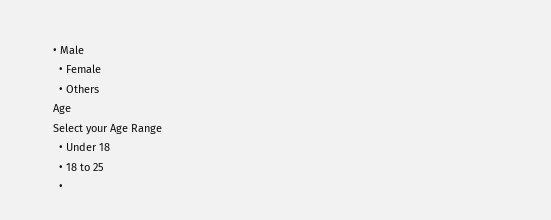• Male
  • Female
  • Others
Age
Select your Age Range
  • Under 18
  • 18 to 25
  •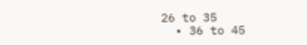26 to 35
  • 36 to 45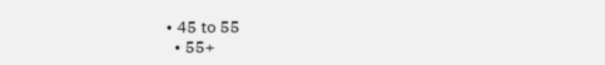• 45 to 55
  • 55+